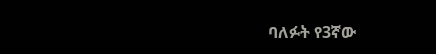ባለፉት የ3ኛው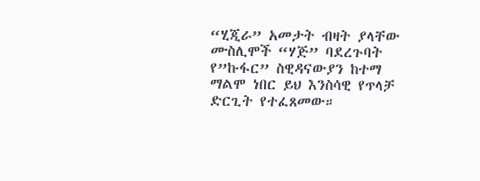“ሂጂራ” አመታት ብዛት ያላቸው ሙስሊሞች “ሃጅ” ባደረጉባት የ”ኩፋር” ስዊዳናውያን ከተማ ማልሞ ነበር ይህ እንስሳዊ የጥላቻ ድርጊት የተፈጸመው።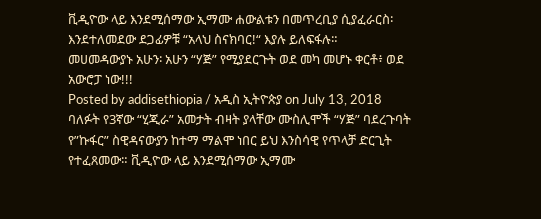ቪዲዮው ላይ እንደሚሰማው ኢማሙ ሐውልቱን በመጥረቢያ ሲያፈራርስ፡ እንደተለመደው ደጋፊዎቹ “አላህ ስናክባር!“ እያሉ ይለፍፋሉ።
መሀመዳውያኑ አሁን፡ አሁን “ሃጅ” የሚያደርጉት ወደ መካ መሆኑ ቀርቶ፥ ወደ አውሮፓ ነው!!!
Posted by addisethiopia / አዲስ ኢትዮጵያ on July 13, 2018
ባለፉት የ3ኛው “ሂጂራ” አመታት ብዛት ያላቸው ሙስሊሞች “ሃጅ” ባደረጉባት የ”ኩፋር” ስዊዳናውያን ከተማ ማልሞ ነበር ይህ እንስሳዊ የጥላቻ ድርጊት የተፈጸመው። ቪዲዮው ላይ እንደሚሰማው ኢማሙ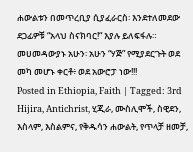ሐውልቱን በመጥረቢያ ሲያፈራርስ፡ እንደተለመደው ደጋፊዎቹ “አላህ ስናክባር!“ እያሉ ይለፍፋሉ።
መሀመዳውያኑ አሁን፡ አሁን “ሃጅ” የሚያደርጉት ወደ መካ መሆኑ ቀርቶ፥ ወደ አውሮፓ ነው!!!
Posted in Ethiopia, Faith | Tagged: 3rd Hijira, Antichrist, ሂጂራ, ሙስሊሞች, ስዊደን, እስላም, እስልምና, የቅዱሳን ሐውልት, የጥላቻ ዘመቻ,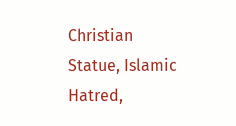Christian Statue, Islamic Hatred,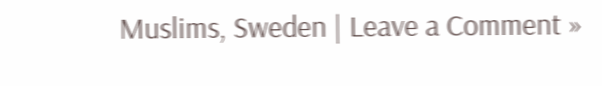Muslims, Sweden | Leave a Comment »